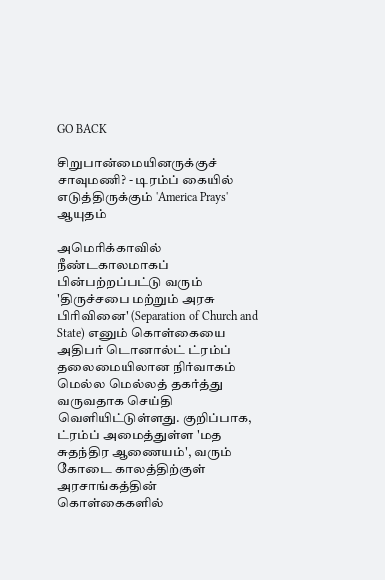GO BACK

சிறுபான்மையினருக்குச் சாவுமணி? - டிரம்ப் கையில் எடுத்திருக்கும் 'America Prays' ஆயுதம்

அமெரிக்காவில் நீண்டகாலமாகப் பின்பற்றப்பட்டு வரும் 'திருச்சபை மற்றும் அரசு பிரிவினை' (Separation of Church and State) எனும் கொள்கையை அதிபர் டொனால்ட் ட்ரம்ப் தலைமையிலான நிர்வாகம் மெல்ல மெல்லத் தகர்த்து வருவதாக செய்தி வெளியிட்டுள்ளது. குறிப்பாக, ட்ரம்ப் அமைத்துள்ள 'மத சுதந்திர ஆணையம்', வரும் கோடை காலத்திற்குள் அரசாங்கத்தின் கொள்கைகளில்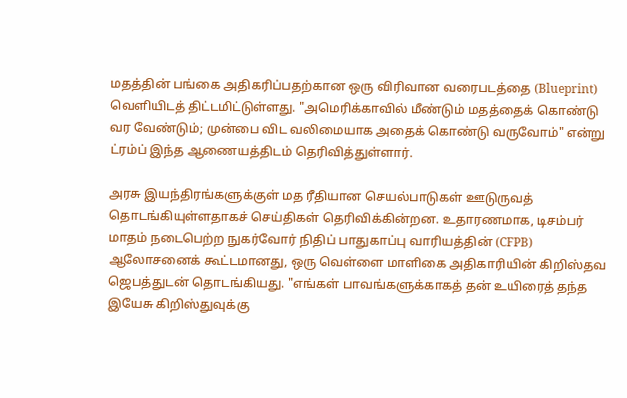மதத்தின் பங்கை அதிகரிப்பதற்கான ஒரு விரிவான வரைபடத்தை (Blueprint) வெளியிடத் திட்டமிட்டுள்ளது. "அமெரிக்காவில் மீண்டும் மதத்தைக் கொண்டு வர வேண்டும்; முன்பை விட வலிமையாக அதைக் கொண்டு வருவோம்" என்று ட்ரம்ப் இந்த ஆணையத்திடம் தெரிவித்துள்ளார்.

அரசு இயந்திரங்களுக்குள் மத ரீதியான செயல்பாடுகள் ஊடுருவத் தொடங்கியுள்ளதாகச் செய்திகள் தெரிவிக்கின்றன. உதாரணமாக, டிசம்பர் மாதம் நடைபெற்ற நுகர்வோர் நிதிப் பாதுகாப்பு வாரியத்தின் (CFPB) ஆலோசனைக் கூட்டமானது, ஒரு வெள்ளை மாளிகை அதிகாரியின் கிறிஸ்தவ ஜெபத்துடன் தொடங்கியது. "எங்கள் பாவங்களுக்காகத் தன் உயிரைத் தந்த இயேசு கிறிஸ்துவுக்கு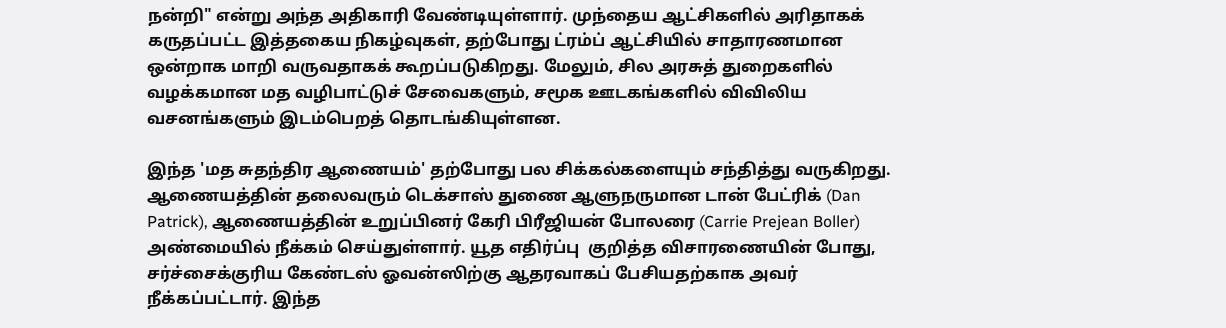நன்றி" என்று அந்த அதிகாரி வேண்டியுள்ளார். முந்தைய ஆட்சிகளில் அரிதாகக் கருதப்பட்ட இத்தகைய நிகழ்வுகள், தற்போது ட்ரம்ப் ஆட்சியில் சாதாரணமான ஒன்றாக மாறி வருவதாகக் கூறப்படுகிறது. மேலும், சில அரசுத் துறைகளில் வழக்கமான மத வழிபாட்டுச் சேவைகளும், சமூக ஊடகங்களில் விவிலிய வசனங்களும் இடம்பெறத் தொடங்கியுள்ளன.

இந்த 'மத சுதந்திர ஆணையம்' தற்போது பல சிக்கல்களையும் சந்தித்து வருகிறது. ஆணையத்தின் தலைவரும் டெக்சாஸ் துணை ஆளுநருமான டான் பேட்ரிக் (Dan Patrick), ஆணையத்தின் உறுப்பினர் கேரி பிரீஜியன் போலரை (Carrie Prejean Boller) அண்மையில் நீக்கம் செய்துள்ளார். யூத எதிர்ப்பு  குறித்த விசாரணையின் போது, சர்ச்சைக்குரிய கேண்டஸ் ஓவன்ஸிற்கு ஆதரவாகப் பேசியதற்காக அவர் நீக்கப்பட்டார். இந்த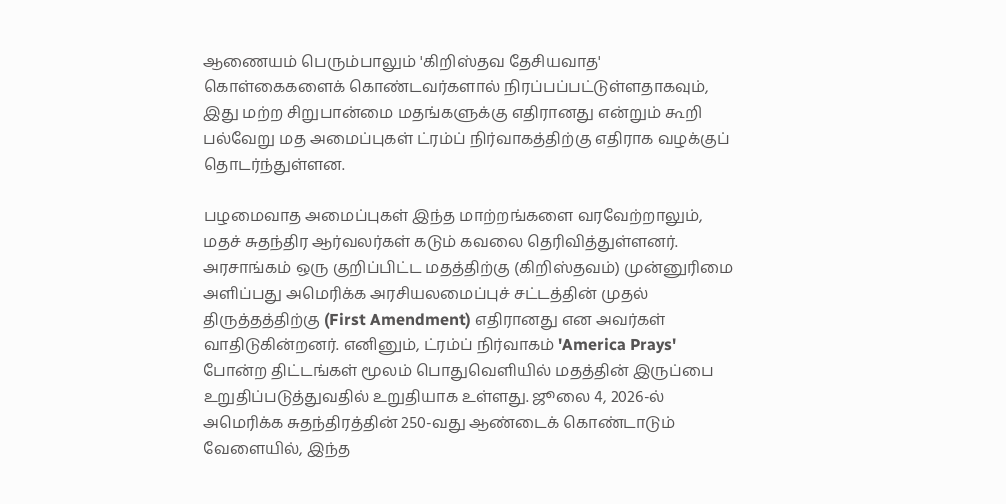ஆணையம் பெரும்பாலும் 'கிறிஸ்தவ தேசியவாத' கொள்கைகளைக் கொண்டவர்களால் நிரப்பப்பட்டுள்ளதாகவும், இது மற்ற சிறுபான்மை மதங்களுக்கு எதிரானது என்றும் கூறி பல்வேறு மத அமைப்புகள் ட்ரம்ப் நிர்வாகத்திற்கு எதிராக வழக்குப் தொடர்ந்துள்ளன.

பழமைவாத அமைப்புகள் இந்த மாற்றங்களை வரவேற்றாலும், மதச் சுதந்திர ஆர்வலர்கள் கடும் கவலை தெரிவித்துள்ளனர். அரசாங்கம் ஒரு குறிப்பிட்ட மதத்திற்கு (கிறிஸ்தவம்) முன்னுரிமை அளிப்பது அமெரிக்க அரசியலமைப்புச் சட்டத்தின் முதல் திருத்தத்திற்கு (First Amendment) எதிரானது என அவர்கள் வாதிடுகின்றனர். எனினும், ட்ரம்ப் நிர்வாகம் 'America Prays' போன்ற திட்டங்கள் மூலம் பொதுவெளியில் மதத்தின் இருப்பை உறுதிப்படுத்துவதில் உறுதியாக உள்ளது. ஜூலை 4, 2026-ல் அமெரிக்க சுதந்திரத்தின் 250-வது ஆண்டைக் கொண்டாடும் வேளையில், இந்த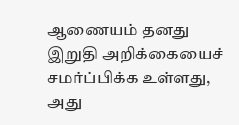ஆணையம் தனது இறுதி அறிக்கையைச் சமர்ப்பிக்க உள்ளது, அது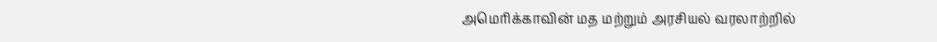அமெரிக்காவின் மத மற்றும் அரசியல் வரலாற்றில்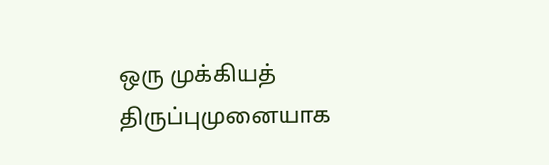ஒரு முக்கியத் திருப்புமுனையாக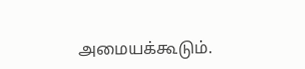அமையக்கூடும்.